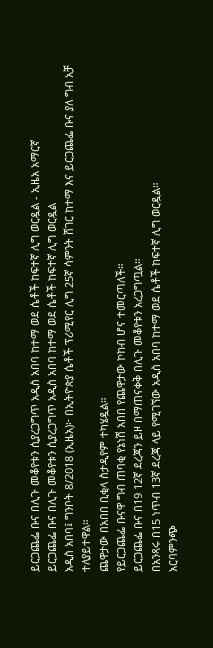ይርጋጨፌ ቡና በሊጉ መቆየቱን ሲያረጋግጥ አዲስ አበባ ከተማ ወደ ሴቶች ከፍተኛ ሊግ ወርዷል - ኢዜአ አማርኛ
ይርጋጨፌ ቡና በሊጉ መቆየቱን ሲያረጋግጥ አዲስ አበባ ከተማ ወደ ሴቶች ከፍተኛ ሊግ ወርዷል
አዲስ አበባ፤ ግንቦት 8/2018 (ኢዜአ)፦ በኢትዮጵያ ሴቶች ፕሪሚየር ሊግ 25ኛ ሳምንት ሸገር ከተማ እና ይርጋጨፌ ቡና ያለ ግብ አቻ ተለያይተዋል።
ጨዋታው በአበበ ቢቂላ ስታዲየም ተካሄዷል።
የይርጋጨፌ ቡናዋ ግብ ጠባቂ የኔነሽ አበበ የጨዋታው ኮከብ ሆና ተመርጣለች።
ይርጋጨፌ ቡና በ19 12ኛ ደረጃን ይዞ በማጠናቀቅ በሊጉ መቆየቱን አረጋግጧል።
በአንጻሩ በ15 ነጥብ 13ኛ ደረጃ ላይ የሚገኘው አዲስ አበባ ከተማ ወደ ሴቶች ከፍተኛ ሊግ ወርዷል።
አርባምንጭ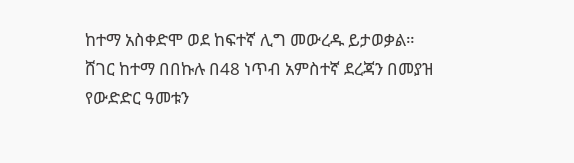ከተማ አስቀድሞ ወደ ከፍተኛ ሊግ መውረዱ ይታወቃል።
ሸገር ከተማ በበኩሉ በ48 ነጥብ አምስተኛ ደረጃን በመያዝ የውድድር ዓመቱን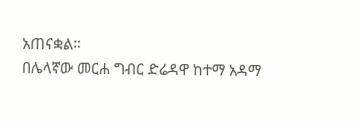አጠናቋል።
በሌላኛው መርሐ ግብር ድሬዳዋ ከተማ አዳማ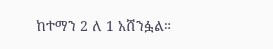ከተማን 2 ለ 1 አሸንፏል።